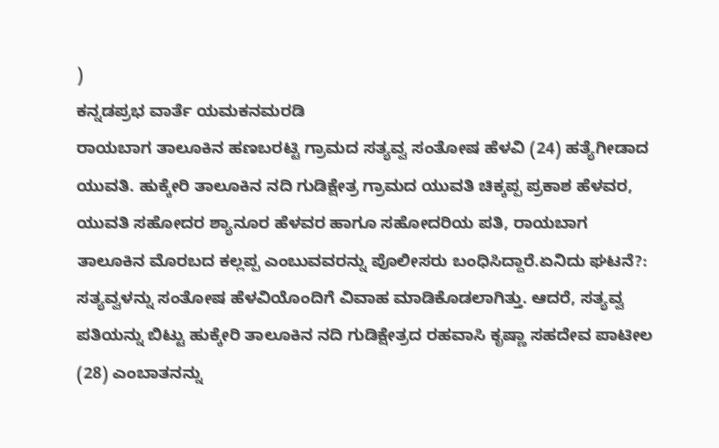)
ಕನ್ನಡಪ್ರಭ ವಾರ್ತೆ ಯಮಕನಮರಡಿ
ರಾಯಬಾಗ ತಾಲೂಕಿನ ಹಣಬರಟ್ಟಿ ಗ್ರಾಮದ ಸತ್ಯವ್ವ ಸಂತೋಷ ಹೆಳವಿ (24) ಹತ್ಯೆಗೀಡಾದ ಯುವತಿ. ಹುಕ್ಕೇರಿ ತಾಲೂಕಿನ ನದಿ ಗುಡಿಕ್ಷೇತ್ರ ಗ್ರಾಮದ ಯುವತಿ ಚಿಕ್ಕಪ್ಪ ಪ್ರಕಾಶ ಹೆಳವರ, ಯುವತಿ ಸಹೋದರ ಶ್ಯಾನೂರ ಹೆಳವರ ಹಾಗೂ ಸಹೋದರಿಯ ಪತಿ, ರಾಯಬಾಗ ತಾಲೂಕಿನ ಮೊರಬದ ಕಲ್ಲಪ್ಪ ಎಂಬುವವರನ್ನು ಪೊಲೀಸರು ಬಂಧಿಸಿದ್ದಾರೆ.ಏನಿದು ಘಟನೆ?:
ಸತ್ಯವ್ವಳನ್ನು ಸಂತೋಷ ಹೆಳವಿಯೊಂದಿಗೆ ವಿವಾಹ ಮಾಡಿಕೊಡಲಾಗಿತ್ತು. ಆದರೆ, ಸತ್ಯವ್ವ ಪತಿಯನ್ನು ಬಿಟ್ಟು ಹುಕ್ಕೇರಿ ತಾಲೂಕಿನ ನದಿ ಗುಡಿಕ್ಷೇತ್ರದ ರಹವಾಸಿ ಕೃಷ್ಣಾ ಸಹದೇವ ಪಾಟೀಲ (28) ಎಂಬಾತನನ್ನು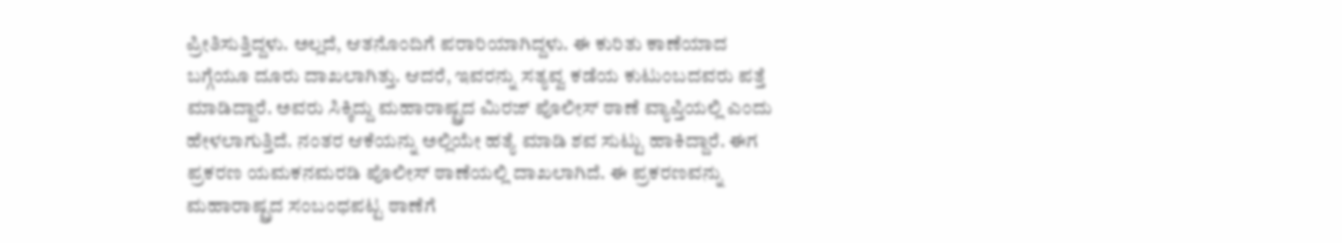ಪ್ರೀತಿಸುತ್ತಿದ್ದಳು. ಅಲ್ಲದೆ, ಆತನೊಂದಿಗೆ ಪರಾರಿಯಾಗಿದ್ದಳು. ಈ ಕುರಿತು ಕಾಣೆಯಾದ ಬಗ್ಗೆಯೂ ದೂರು ದಾಖಲಾಗಿತ್ತು. ಆದರೆ, ಇವರನ್ನು ಸತ್ಯವ್ವ ಕಡೆಯ ಕುಟುಂಬದವರು ಪತ್ತೆ ಮಾಡಿದ್ದಾರೆ. ಅವರು ಸಿಕ್ಕಿದ್ದು ಮಹಾರಾಷ್ಟ್ರದ ಮಿರಜ್ ಪೊಲೀಸ್ ಠಾಣೆ ವ್ಯಾಪ್ತಿಯಲ್ಲಿ ಎಂದು ಹೇಳಲಾಗುತ್ತಿದೆ. ನಂತರ ಆಕೆಯನ್ನು ಅಲ್ಲಿಯೇ ಹತ್ಯೆ ಮಾಡಿ ಶವ ಸುಟ್ಟು ಹಾಕಿದ್ದಾರೆ. ಈಗ ಪ್ರಕರಣ ಯಮಕನಮರಡಿ ಪೊಲೀಸ್ ಠಾಣೆಯಲ್ಲಿ ದಾಖಲಾಗಿದೆ. ಈ ಪ್ರಕರಣವನ್ನು ಮಹಾರಾಷ್ಟ್ರದ ಸಂಬಂಧಪಟ್ಟ ಠಾಣೆಗೆ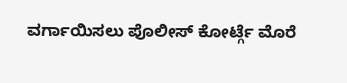ವರ್ಗಾಯಿಸಲು ಪೊಲೀಸ್ ಕೋರ್ಟ್ಗೆ ಮೊರೆ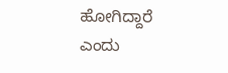ಹೋಗಿದ್ದಾರೆ ಎಂದು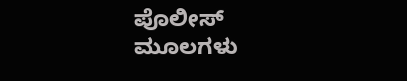ಪೊಲೀಸ್ ಮೂಲಗಳು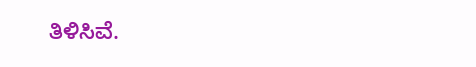ತಿಳಿಸಿವೆ.